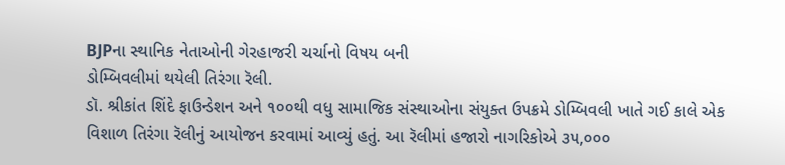BJPના સ્થાનિક નેતાઓની ગેરહાજરી ચર્ચાનો વિષય બની
ડોમ્બિવલીમાં થયેલી તિરંગા રૅલી.
ડૉ. શ્રીકાંત શિંદે ફાઉન્ડેશન અને ૧૦૦થી વધુ સામાજિક સંસ્થાઓના સંયુક્ત ઉપક્રમે ડોમ્બિવલી ખાતે ગઈ કાલે એક વિશાળ તિરંગા રૅલીનું આયોજન કરવામાં આવ્યું હતું. આ રૅલીમાં હજારો નાગરિકોએ ૩૫,૦૦૦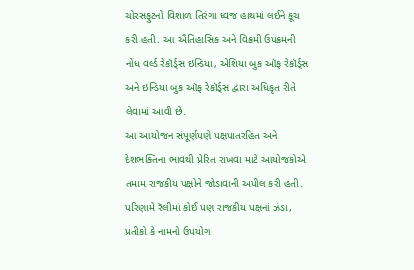ચોરસફુટનો વિશાળ તિરંગા ધ્વજ હાથમાં લઈને કૂચ કરી હતી. આ ઐતિહાસિક અને વિક્રમી ઉપક્રમની નોંધ વર્લ્ડ રેકૉર્ડ્સ ઇન્ડિયા, એશિયા બુક ઑફ રેકૉર્ડ્સ અને ઇન્ડિયા બુક ઑફ રેકૉર્ડ્સ દ્વારા અધિકૃત રીતે લેવામાં આવી છે.
આ આયોજન સંપૂર્ણપણે પક્ષપાતરહિત અને દેશભક્તિના ભાવથી પ્રેરિત રાખવા માટે આયોજકોએ તમામ રાજકીય પક્ષોને જોડાવાની અપીલ કરી હતી. પરિણામે રૅલીમાં કોઈ પણ રાજકીય પક્ષનાં ઝંડા, પ્રતીકો કે નામનો ઉપયોગ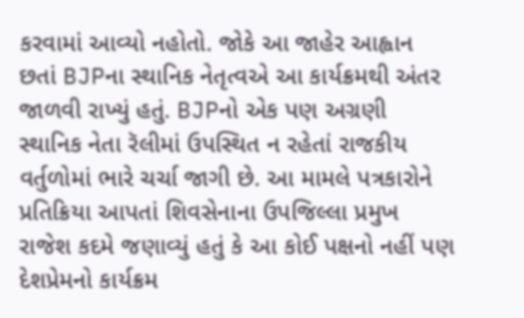કરવામાં આવ્યો નહોતો. જોકે આ જાહેર આહ્વાન છતાં BJPના સ્થાનિક નેતૃત્વએ આ કાર્યક્રમથી અંતર જાળવી રાખ્યું હતું. BJPનો એક પણ અગ્રણી સ્થાનિક નેતા રૅલીમાં ઉપસ્થિત ન રહેતાં રાજકીય વર્તુળોમાં ભારે ચર્ચા જાગી છે. આ મામલે પત્રકારોને પ્રતિક્રિયા આપતાં શિવસેનાના ઉપજિલ્લા પ્રમુખ રાજેશ કદમે જણાવ્યું હતું કે આ કોઈ પક્ષનો નહીં પણ દેશપ્રેમનો કાર્યક્રમ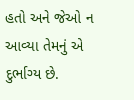હતો અને જેઓ ન આવ્યા તેમનું એ દુર્ભાગ્ય છે.